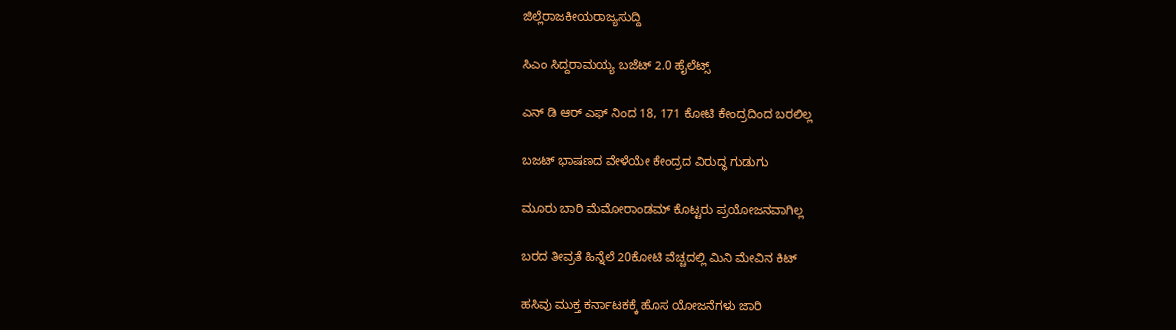ಜಿಲ್ಲೆರಾಜಕೀಯರಾಜ್ಯಸುದ್ದಿ

ಸಿಎಂ ಸಿದ್ದರಾಮಯ್ಯ ಬಜೆಟ್ 2.0 ಹೈಲೆಟ್ಸ್

ಎನ್ ಡಿ ಆರ್ ಎಫ್ ನಿಂದ 18, 171 ಕೋಟಿ ಕೇಂದ್ರದಿಂದ ಬರಲಿಲ್ಲ

ಬಜಟ್ ಭಾಷಣದ ವೇಳೆಯೇ ಕೇಂದ್ರದ ವಿರುದ್ಧ ಗುಡುಗು

ಮೂರು ಬಾರಿ ಮೆಮೋರಾಂಡಮ್ ಕೊಟ್ಟರು ಪ್ರಯೋಜನವಾಗಿಲ್ಲ

ಬರದ ತೀವ್ರತೆ ಹಿನ್ನೆಲೆ 20ಕೋಟಿ ವೆಚ್ಚದಲ್ಲಿ ಮಿನಿ ಮೇವಿನ ಕಿಟ್

ಹಸಿವು ಮುಕ್ತ ಕರ್ನಾಟಕಕ್ಕೆ ಹೊಸ ಯೋಜನೆಗಳು ಜಾರಿ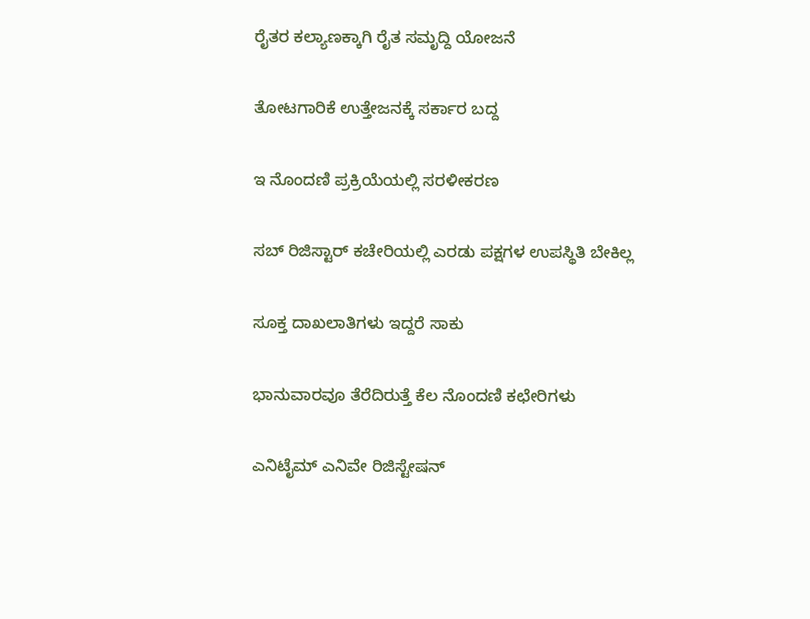ರೈತರ ಕಲ್ಯಾಣಕ್ಕಾಗಿ ರೈತ ಸಮೃದ್ದಿ ಯೋಜನೆ

ತೋಟಗಾರಿಕೆ ಉತ್ತೇಜನಕ್ಕೆ ಸರ್ಕಾರ ಬದ್ದ

ಇ ನೊಂದಣಿ ಪ್ರಕ್ರಿಯೆಯಲ್ಲಿ ಸರಳೀಕರಣ

ಸಬ್ ರಿಜಿಸ್ಟಾರ್ ಕಚೇರಿಯಲ್ಲಿ ಎರಡು ಪಕ್ಷಗಳ ಉಪಸ್ಥಿತಿ ಬೇಕಿಲ್ಲ

ಸೂಕ್ತ ದಾಖಲಾತಿಗಳು ಇದ್ದರೆ ಸಾಕು

ಭಾನುವಾರವೂ ತೆರೆದಿರುತ್ತೆ ಕೆಲ ನೊಂದಣಿ ಕಛೇರಿಗಳು

ಎನಿಟೈಮ್ ಎನಿವೇ ರಿಜಿಸ್ಟೇಷನ್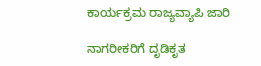ಕಾರ್ಯಕ್ರಮ ರಾಜ್ಯವ್ಯಾಪಿ ಜಾರಿ

ನಾಗರೀಕರಿಗೆ ದೃಡಿಕೃತ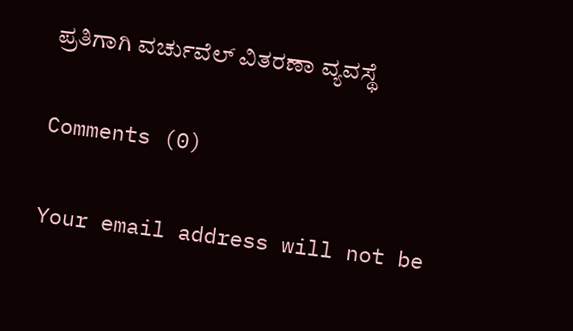ಪ್ರತಿಗಾಗಿ ವರ್ಚುವೆಲ್ ವಿತರಣಾ ವ್ಯವಸ್ಥೆ

Comments (0)

Your email address will not be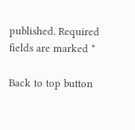published. Required fields are marked *

Back to top button